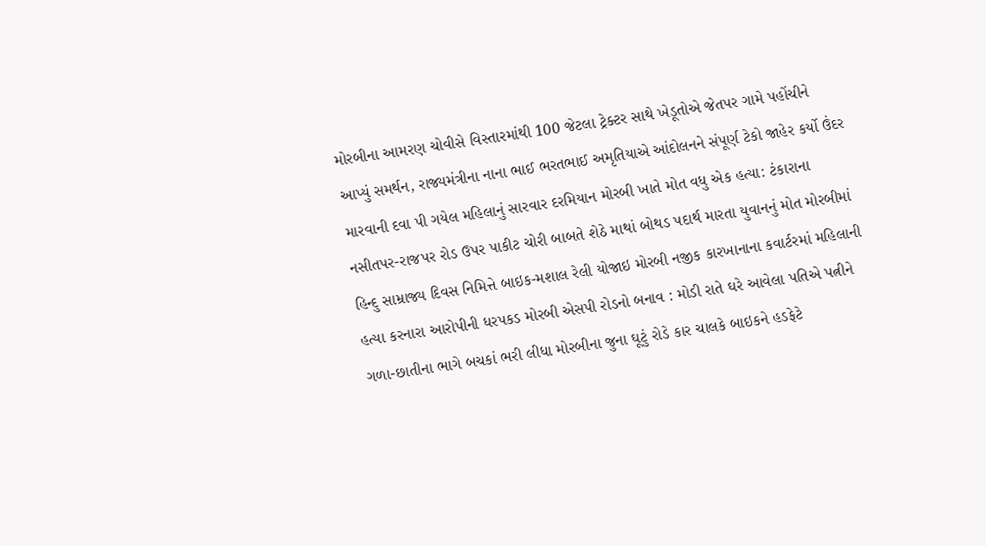મોરબીના આમરણ ચોવીસે વિસ્તારમાંથી 100 જેટલા ટ્રેક્ટર સાથે ખેડૂતોએ જેતપર ગામે પહોંચીને આપ્યું સમર્થન, રાજ્યમંત્રીના નાના ભાઈ ભરતભાઈ અમૃતિયાએ આંદોલનને સંપૂર્ણ ટેકો જાહેર કર્યો ઉંદર મારવાની દવા પી ગયેલ મહિલાનું સારવાર દરમિયાન મોરબી ખાતે મોત વધુ એક હત્યા: ટંકારાના નસીતપર-રાજપર રોડ ઉપર પાકીટ ચોરી બાબતે શેઠે માથાં બોથડ પદાર્થ મારતા યુવાનનું મોત મોરબીમાં હિન્દુ સામ્રાજ્ય દિવસ નિમિત્તે બાઇક-મશાલ રેલી યોજાઇ મોરબી નજીક કારખાનાના કવાર્ટરમાં મહિલાની હત્યા કરનારા આરોપીની ધરપકડ મોરબી એસપી રોડનો બનાવ : મોડી રાતે ઘરે આવેલા પતિએ પત્નીને ગળા-છાતીના ભાગે બચકાં ભરી લીધા મોરબીના જુના ઘૂટું રોડે કાર ચાલકે બાઇકને હડફેટે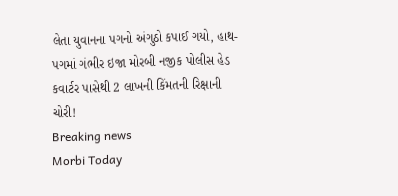લેતા યુવાનના પગનો અંગુઠો કપાઈ ગયો, હાથ-પગમાં ગંભીર ઇજા મોરબી નજીક પોલીસ હેડ કવાર્ટર પાસેથી 2 લાખની કિંમતની રિક્ષાની ચોરી!
Breaking news
Morbi Today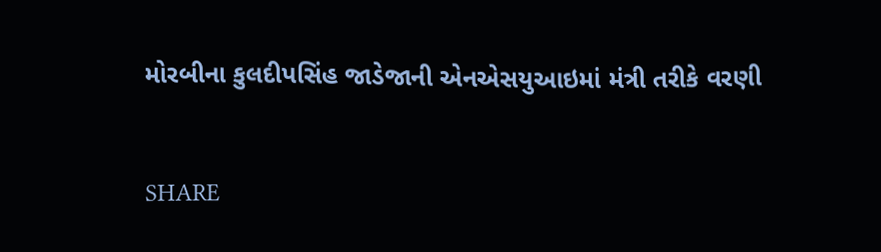મોરબીના કુલદીપસિંહ જાડેજાની એનએસયુઆઇમાં મંત્રી તરીકે વરણી


SHARE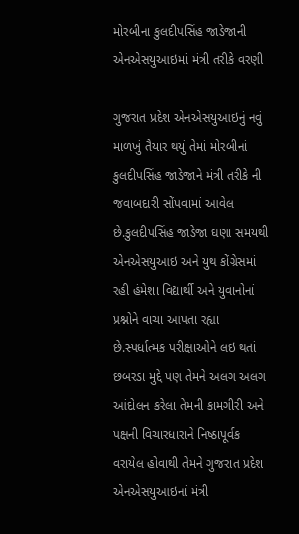મોરબીના કુલદીપસિંહ જાડેજાની એનએસયુઆઇમાં મંત્રી તરીકે વરણી

ગુજરાત પ્રદેશ એનએસયુઆઇનું નવું માળખું તૈયાર થયું તેમાં મોરબીનાં કુલદીપસિંહ જાડેજાને મંત્રી તરીકે ની જવાબદારી સોંપવામાં આવેલ છે.કુલદીપસિંહ જાડેજા ઘણા સમયથી એનએસયુઆઇ અને યુથ કોંગ્રેસમાં રહી હંમેશા વિદ્યાર્થી અને યુવાનોનાં પ્રશ્નોને વાચા આપતા રહ્યા છે.સ્પર્ધાત્મક પરીક્ષાઓને લઇ થતાં છબરડા મુદ્દે પણ તેમને અલગ અલગ આંદોલન કરેલા તેમની કામગીરી અને પક્ષની વિચારધારાને નિષ્ઠાપૂર્વક વરાયેલ હોવાથી તેમને ગુજરાત પ્રદેશ એનએસયુઆઇનાં મંત્રી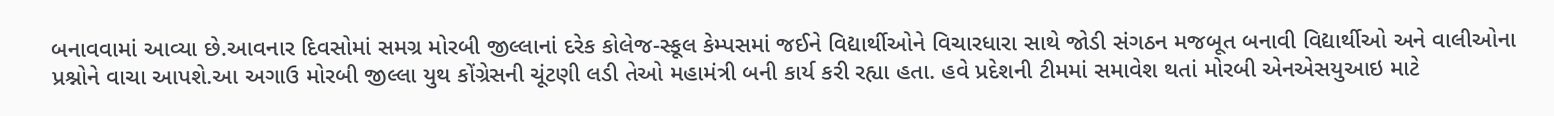બનાવવામાં આવ્યા છે.આવનાર દિવસોમાં સમગ્ર મોરબી જીલ્લાનાં દરેક કોલેજ-સ્કૂલ કેમ્પસમાં જઈને વિદ્યાર્થીઓને વિચારધારા સાથે જોડી સંગઠન મજબૂત બનાવી વિદ્યાર્થીઓ અને વાલીઓના પ્રશ્નોને વાચા આપશે.આ અગાઉ મોરબી જીલ્લા યુથ કોંગ્રેસની ચૂંટણી લડી તેઓ મહામંત્રી બની કાર્ય કરી રહ્યા હતા. હવે પ્રદેશની ટીમમાં સમાવેશ થતાં મોરબી એનએસયુઆઇ માટે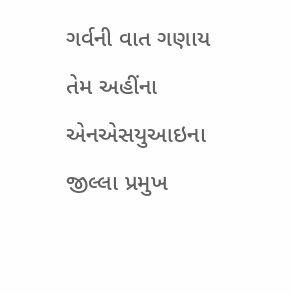ગર્વની વાત ગણાય તેમ અહીંના એનએસયુઆઇના જીલ્લા પ્રમુખ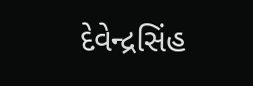દેવેન્દ્રસિંહ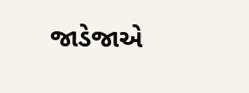જાડેજાએ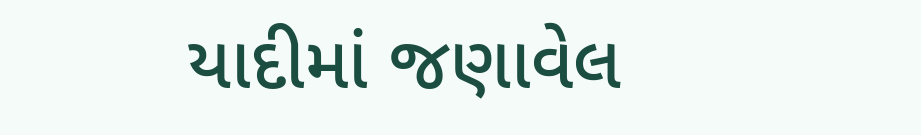યાદીમાં જણાવેલ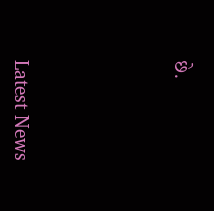છે.






Latest News